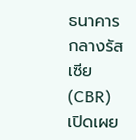ธนาคารกลางรัสเซีย (CBR) เปิดเผย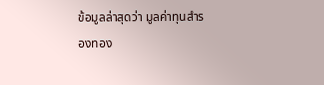ข้อมูลล่าสุดว่า มูลค่าทุนสำรองทอง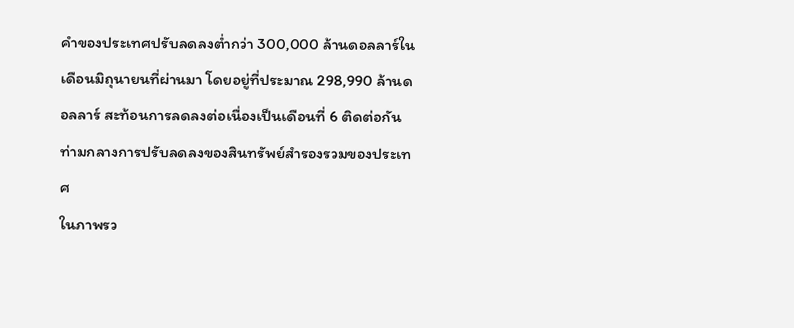คำของประเทศปรับลดลงต่ำกว่า 300,000 ล้านดอลลาร์ในเดือนมิถุนายนที่ผ่านมา โดยอยู่ที่ประมาณ 298,990 ล้านดอลลาร์ สะท้อนการลดลงต่อเนื่องเป็นเดือนที่ 6 ติดต่อกัน ท่ามกลางการปรับลดลงของสินทรัพย์สำรองรวมของประเทศ
ในภาพรว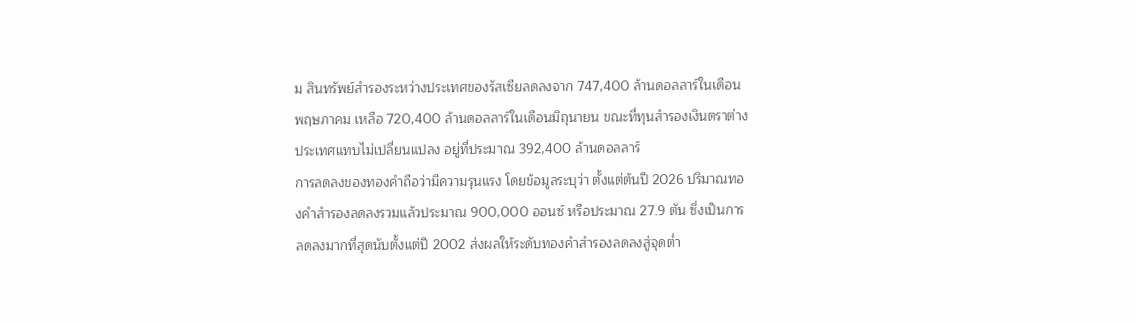ม สินทรัพย์สำรองระหว่างประเทศของรัสเซียลดลงจาก 747,400 ล้านดอลลาร์ในเดือนพฤษภาคม เหลือ 720,400 ล้านดอลลาร์ในเดือนมิถุนายน ขณะที่ทุนสำรองเงินตราต่างประเทศแทบไม่เปลี่ยนแปลง อยู่ที่ประมาณ 392,400 ล้านดอลลาร์
การลดลงของทองคำถือว่ามีความรุนแรง โดยข้อมูลระบุว่า ตั้งแต่ต้นปี 2026 ปริมาณทองคำสำรองลดลงรวมแล้วประมาณ 900,000 ออนซ์ หรือประมาณ 27.9 ตัน ซึ่งเป็นการลดลงมากที่สุดนับตั้งแต่ปี 2002 ส่งผลให้ระดับทองคำสำรองลดลงสู่จุดต่ำ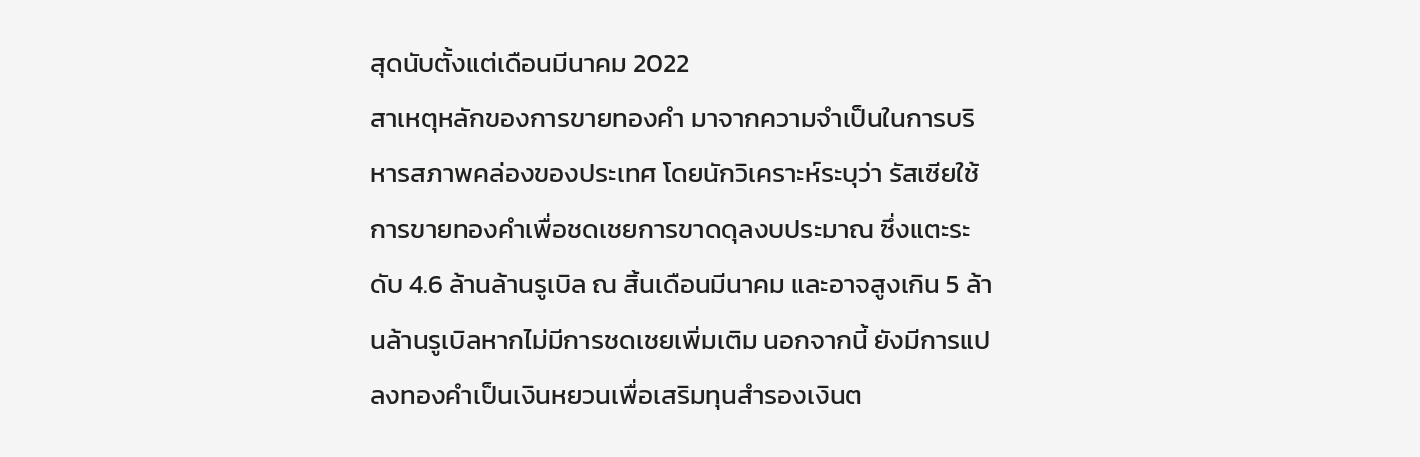สุดนับตั้งแต่เดือนมีนาคม 2022
สาเหตุหลักของการขายทองคำ มาจากความจำเป็นในการบริหารสภาพคล่องของประเทศ โดยนักวิเคราะห์ระบุว่า รัสเซียใช้การขายทองคำเพื่อชดเชยการขาดดุลงบประมาณ ซึ่งแตะระดับ 4.6 ล้านล้านรูเบิล ณ สิ้นเดือนมีนาคม และอาจสูงเกิน 5 ล้านล้านรูเบิลหากไม่มีการชดเชยเพิ่มเติม นอกจากนี้ ยังมีการแปลงทองคำเป็นเงินหยวนเพื่อเสริมทุนสำรองเงินต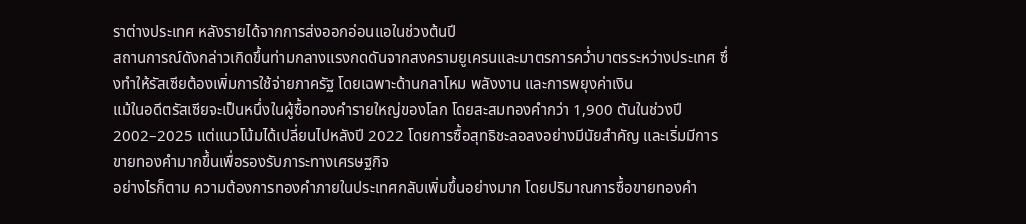ราต่างประเทศ หลังรายได้จากการส่งออกอ่อนแอในช่วงต้นปี
สถานการณ์ดังกล่าวเกิดขึ้นท่ามกลางแรงกดดันจากสงครามยูเครนและมาตรการคว่ำบาตรระหว่างประเทศ ซึ่งทำให้รัสเซียต้องเพิ่มการใช้จ่ายภาครัฐ โดยเฉพาะด้านกลาโหม พลังงาน และการพยุงค่าเงิน
แม้ในอดีตรัสเซียจะเป็นหนึ่งในผู้ซื้อทองคำรายใหญ่ของโลก โดยสะสมทองคำกว่า 1,900 ตันในช่วงปี 2002–2025 แต่แนวโน้มได้เปลี่ยนไปหลังปี 2022 โดยการซื้อสุทธิชะลอลงอย่างมีนัยสำคัญ และเริ่มมีการขายทองคำมากขึ้นเพื่อรองรับภาระทางเศรษฐกิจ
อย่างไรก็ตาม ความต้องการทองคำภายในประเทศกลับเพิ่มขึ้นอย่างมาก โดยปริมาณการซื้อขายทองคำ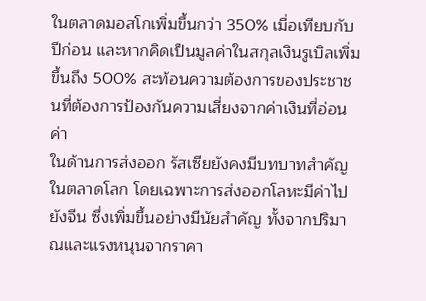ในตลาดมอสโกเพิ่มขึ้นกว่า 350% เมื่อเทียบกับปีก่อน และหากคิดเป็นมูลค่าในสกุลเงินรูเบิลเพิ่มขึ้นถึง 500% สะท้อนความต้องการของประชาชนที่ต้องการป้องกันความเสี่ยงจากค่าเงินที่อ่อนค่า
ในด้านการส่งออก รัสเซียยังคงมีบทบาทสำคัญในตลาดโลก โดยเฉพาะการส่งออกโลหะมีค่าไปยังจีน ซึ่งเพิ่มขึ้นอย่างมีนัยสำคัญ ทั้งจากปริมาณและแรงหนุนจากราคา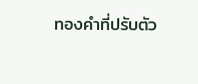ทองคำที่ปรับตัว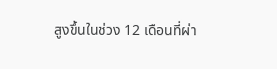สูงขึ้นในช่วง 12 เดือนที่ผ่า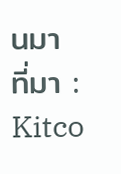นมา
ที่มา : Kitco